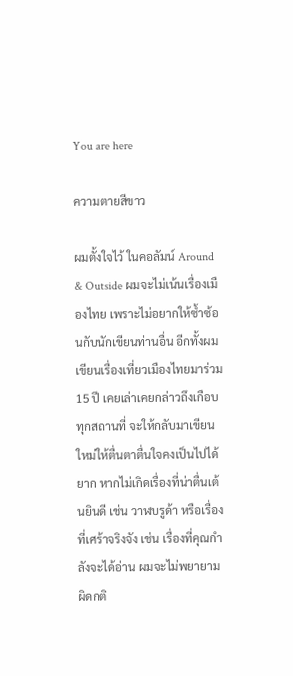You are here

ความตายสีขาว

ผมตั้งใจไว้ ในคอลัมน์ Around & Outside ผมจะไม่เน้นเรื่องเมืองไทย เพราะไม่อยากให้ซ้ำซ้อนกับนักเขียนท่านอื่น อีกทั้งผมเขียนเรื่องเที่ยวเมืองไทยมาร่วม 15 ปี เคยเล่าเคยกล่าวถึงเกือบทุกสถานที่ จะให้กลับมาเขียนใหม่ให้ตื่นตาตื่นใจคงเป็นไปได้ยาก หากไม่เกิดเรื่องที่น่าตื่นเต้นยินดี เช่น วาฬบรูด้า หรือเรื่องที่เศร้าจริงจัง เช่น เรื่องที่คุณกำลังจะได้อ่าน ผมจะไม่พยายามผิดกติ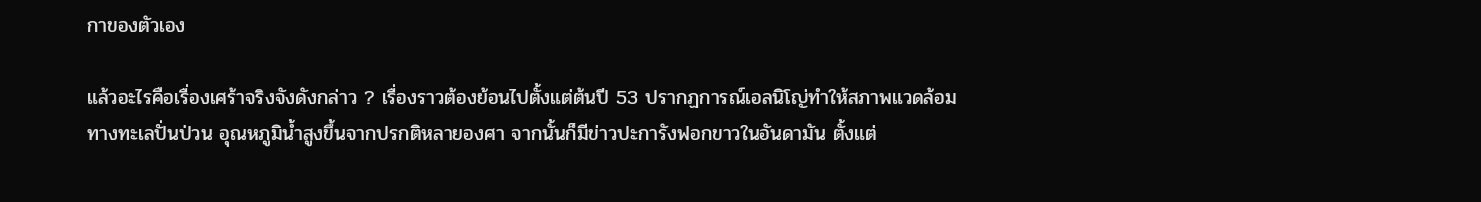กาของตัวเอง

แล้วอะไรคือเรื่องเศร้าจริงจังดังกล่าว ? เรื่องราวต้องย้อนไปตั้งแต่ต้นปี 53 ปรากฏการณ์เอลนิโญ่ทำให้สภาพแวดล้อมทางทะเลปั่นป่วน อุณหภูมิน้ำสูงขึ้นจากปรกติหลายองศา จากนั้นก็มีข่าวปะการังฟอกขาวในอันดามัน ตั้งแต่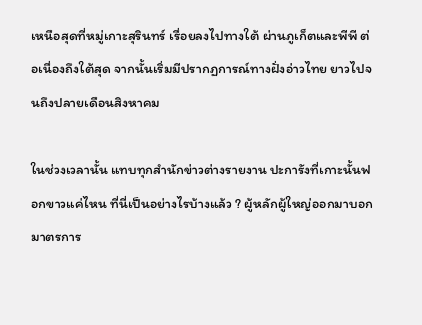เหนือสุดที่หมู่เกาะสุรินทร์ เรื่อยลงไปทางใต้ ผ่านภูเก็ตและพีพี ต่อเนื่องถึงใต้สุด จากนั้นเริ่มมีปรากฏการณ์ทางฝั่งอ่าวไทย ยาวไปจนถึงปลายเดือนสิงหาคม

ในช่วงเวลานั้น แทบทุกสำนักข่าวต่างรายงาน ปะการังที่เกาะนั้นฟอกขาวแค่ไหน ที่นี่เป็นอย่างไรบ้างแล้ว ? ผู้หลักผู้ใหญ่ออกมาบอกมาตรการ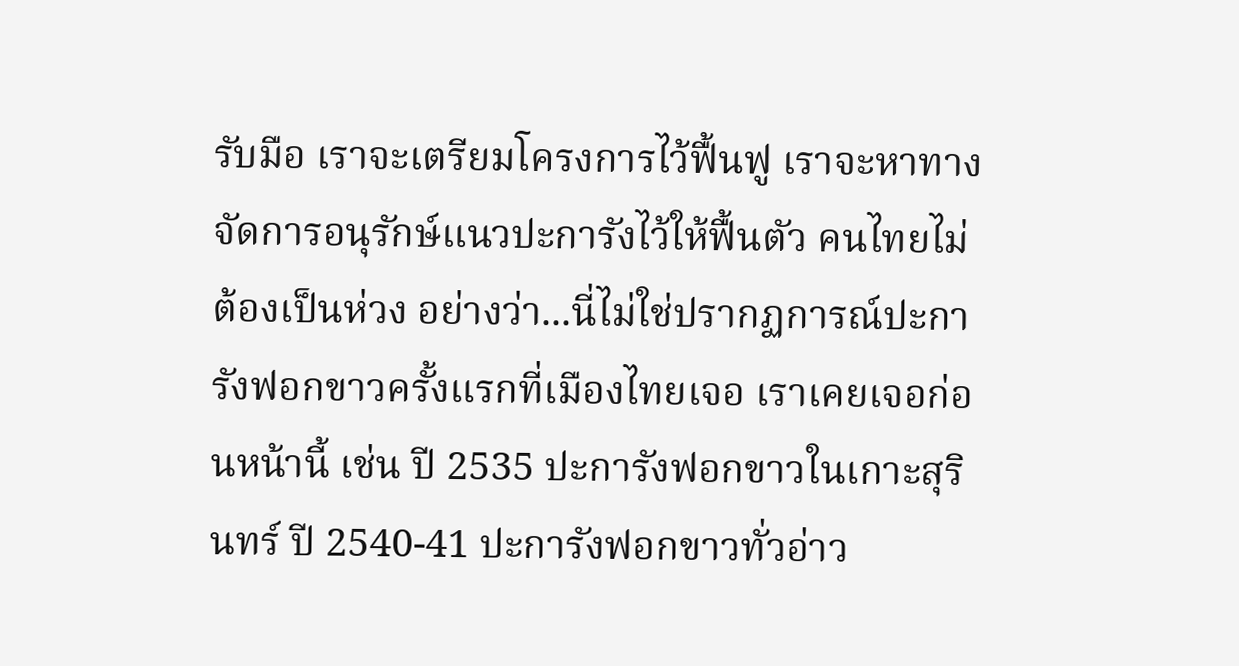รับมือ เราจะเตรียมโครงการไว้ฟื้นฟู เราจะหาทางจัดการอนุรักษ์แนวปะการังไว้ให้ฟื้นตัว คนไทยไม่ต้องเป็นห่วง อย่างว่า...นี่ไม่ใช่ปรากฏการณ์ปะการังฟอกขาวครั้งแรกที่เมืองไทยเจอ เราเคยเจอก่อนหน้านี้ เช่น ปี 2535 ปะการังฟอกขาวในเกาะสุรินทร์ ปี 2540-41 ปะการังฟอกขาวทั่วอ่าว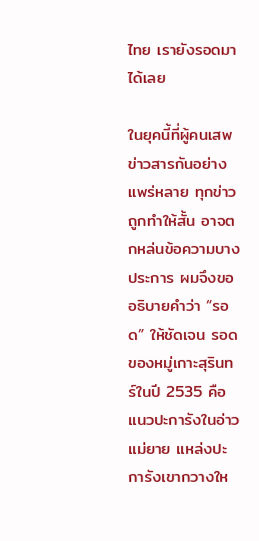ไทย เรายังรอดมาได้เลย

ในยุคนี้ที่ผู้คนเสพข่าวสารกันอย่างแพร่หลาย ทุกข่าวถูกทำให้สั้น อาจตกหล่นข้อความบางประการ ผมจึงขออธิบายคำว่า “รอด” ให้ชัดเจน รอดของหมู่เกาะสุรินทร์ในปี 2535 คือแนวปะการังในอ่าวแม่ยาย แหล่งปะการังเขากวางให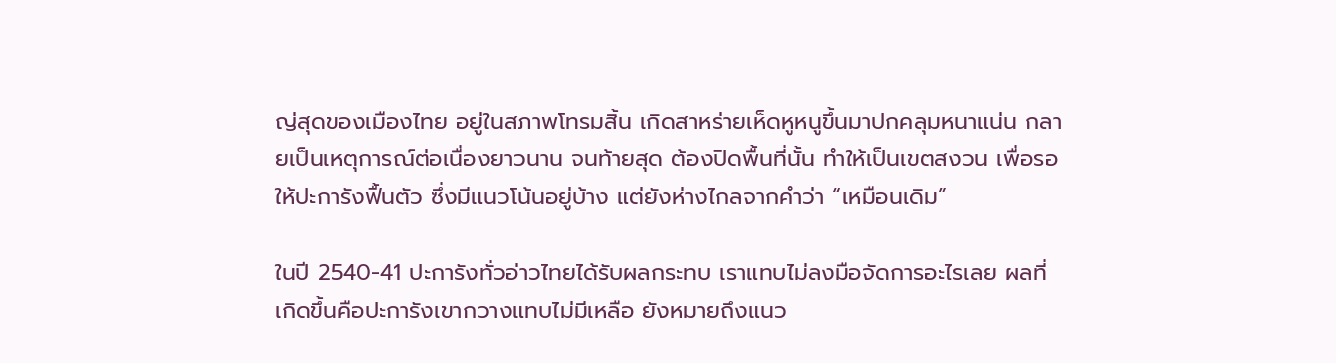ญ่สุดของเมืองไทย อยู่ในสภาพโทรมสิ้น เกิดสาหร่ายเห็ดหูหนูขึ้นมาปกคลุมหนาแน่น กลายเป็นเหตุการณ์ต่อเนื่องยาวนาน จนท้ายสุด ต้องปิดพื้นที่นั้น ทำให้เป็นเขตสงวน เพื่อรอให้ปะการังฟื้นตัว ซึ่งมีแนวโน้นอยู่บ้าง แต่ยังห่างไกลจากคำว่า “เหมือนเดิม”

ในปี 2540-41 ปะการังทั่วอ่าวไทยได้รับผลกระทบ เราแทบไม่ลงมือจัดการอะไรเลย ผลที่เกิดขึ้นคือปะการังเขากวางแทบไม่มีเหลือ ยังหมายถึงแนว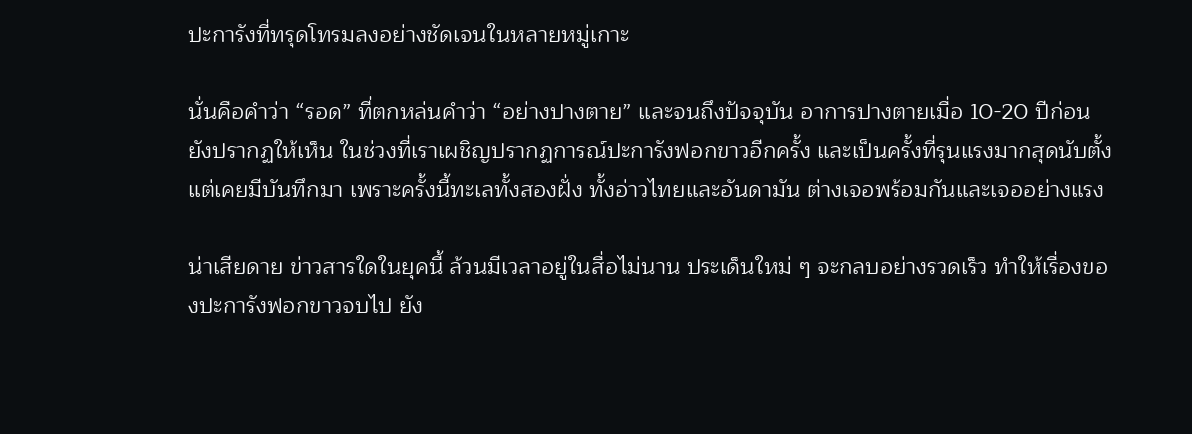ปะการังที่ทรุดโทรมลงอย่างชัดเจนในหลายหมู่เกาะ

นั่นคือคำว่า “รอด” ที่ตกหล่นคำว่า “อย่างปางตาย” และจนถึงปัจจุบัน อาการปางตายเมื่อ 10-20 ปีก่อน ยังปรากฏให้เห็น ในช่วงที่เราเผชิญปรากฏการณ์ปะการังฟอกขาวอีกครั้ง และเป็นครั้งที่รุนแรงมากสุดนับตั้งแต่เคยมีบันทึกมา เพราะครั้งนี้ทะเลทั้งสองฝั่ง ทั้งอ่าวไทยและอันดามัน ต่างเจอพร้อมกันและเจออย่างแรง

น่าเสียดาย ข่าวสารใดในยุคนี้ ล้วนมีเวลาอยู่ในสื่อไม่นาน ประเด็นใหม่ ๆ จะกลบอย่างรวดเร็ว ทำให้เรื่องของปะการังฟอกขาวจบไป ยัง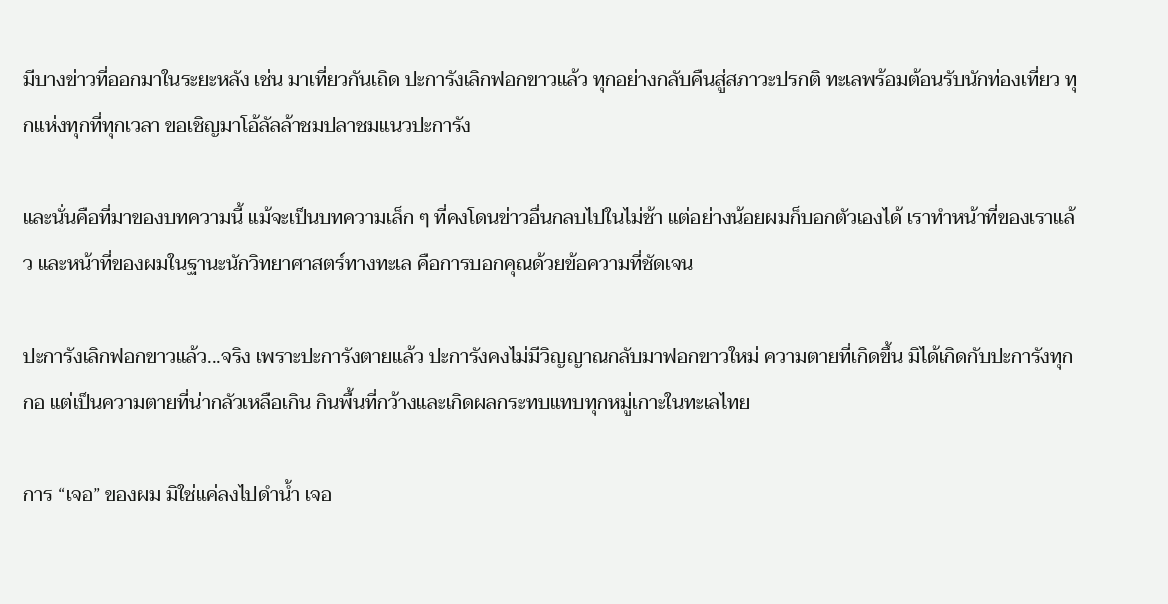มีบางข่าวที่ออกมาในระยะหลัง เช่น มาเที่ยวกันเถิด ปะการังเลิกฟอกขาวแล้ว ทุกอย่างกลับคืนสู่สภาวะปรกติ ทะเลพร้อมต้อนรับนักท่องเที่ยว ทุกแห่งทุกที่ทุกเวลา ขอเชิญมาโอ้ลัลล้าชมปลาชมแนวปะการัง

และนั่นคือที่มาของบทความนี้ แม้จะเป็นบทความเล็ก ๆ ที่คงโดนข่าวอื่นกลบไปในไม่ช้า แต่อย่างน้อยผมก็บอกตัวเองได้ เราทำหน้าที่ของเราแล้ว และหน้าที่ของผมในฐานะนักวิทยาศาสตร์ทางทะเล คือการบอกคุณด้วยข้อความที่ชัดเจน

ปะการังเลิกฟอกขาวแล้ว...จริง เพราะปะการังตายแล้ว ปะการังคงไม่มีวิญญาณกลับมาฟอกขาวใหม่ ความตายที่เกิดขึ้น มิได้เกิดกับปะการังทุกกอ แต่เป็นความตายที่น่ากลัวเหลือเกิน กินพื้นที่กว้างและเกิดผลกระทบแทบทุกหมู่เกาะในทะเลไทย

การ “เจอ” ของผม มิใช่แค่ลงไปดำน้ำ เจอ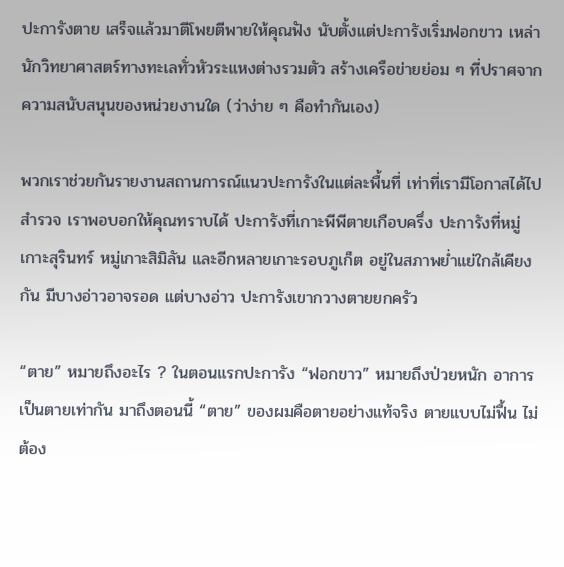ปะการังตาย เสร็จแล้วมาตีโพยตีพายให้คุณฟัง นับตั้งแต่ปะการังเริ่มฟอกขาว เหล่านักวิทยาศาสตร์ทางทะเลทั่วหัวระแหงต่างรวมตัว สร้างเครือข่ายย่อม ๆ ที่ปราศจากความสนับสนุนของหน่วยงานใด (ว่าง่าย ๆ คือทำกันเอง)

พวกเราช่วยกันรายงานสถานการณ์แนวปะการังในแต่ละพื้นที่ เท่าที่เรามีโอกาสได้ไปสำรวจ เราพอบอกให้คุณทราบได้ ปะการังที่เกาะพีพีตายเกือบครึ่ง ปะการังที่หมู่เกาะสุรินทร์ หมู่เกาะสิมิลัน และอีกหลายเกาะรอบภูเก็ต อยู่ในสภาพย่ำแย่ใกล้เคียงกัน มีบางอ่าวอาจรอด แต่บางอ่าว ปะการังเขากวางตายยกครัว

“ตาย” หมายถึงอะไร ? ในตอนแรกปะการัง “ฟอกขาว” หมายถึงป่วยหนัก อาการเป็นตายเท่ากัน มาถึงตอนนี้ “ตาย” ของผมคือตายอย่างแท้จริง ตายแบบไม่ฟื้น ไม่ต้อง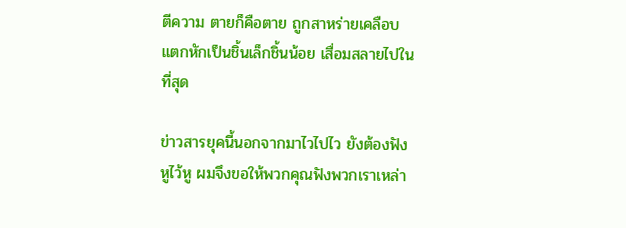ตีความ ตายก็คือตาย ถูกสาหร่ายเคลือบ แตกหักเป็นชิ้นเล็กชิ้นน้อย เสื่อมสลายไปในที่สุด

ข่าวสารยุคนี้นอกจากมาไวไปไว ยังต้องฟังหูไว้หู ผมจึงขอให้พวกคุณฟังพวกเราเหล่า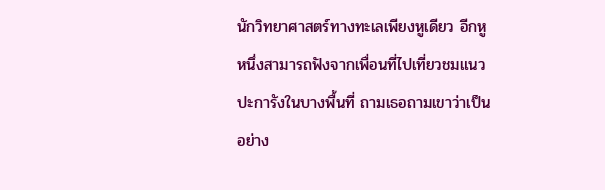นักวิทยาศาสตร์ทางทะเลเพียงหูเดียว อีกหูหนึ่งสามารถฟังจากเพื่อนที่ไปเที่ยวชมแนวปะการังในบางพื้นที่ ถามเธอถามเขาว่าเป็นอย่าง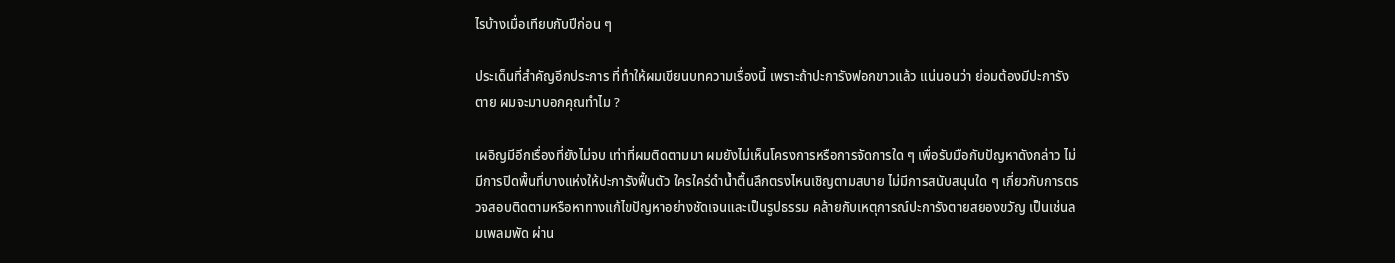ไรบ้างเมื่อเทียบกับปีก่อน ๆ

ประเด็นที่สำคัญอีกประการ ที่ทำให้ผมเขียนบทความเรื่องนี้ เพราะถ้าปะการังฟอกขาวแล้ว แน่นอนว่า ย่อมต้องมีปะการังตาย ผมจะมาบอกคุณทำไม ?

เผอิญมีอีกเรื่องที่ยังไม่จบ เท่าที่ผมติดตามมา ผมยังไม่เห็นโครงการหรือการจัดการใด ๆ เพื่อรับมือกับปัญหาดังกล่าว ไม่มีการปิดพื้นที่บางแห่งให้ปะการังฟื้นตัว ใครใคร่ดำน้ำตื้นลึกตรงไหนเชิญตามสบาย ไม่มีการสนับสนุนใด ๆ เกี่ยวกับการตรวจสอบติดตามหรือหาทางแก้ไขปัญหาอย่างชัดเจนและเป็นรูปธรรม คล้ายกับเหตุการณ์ปะการังตายสยองขวัญ เป็นเช่นลมเพลมพัด ผ่าน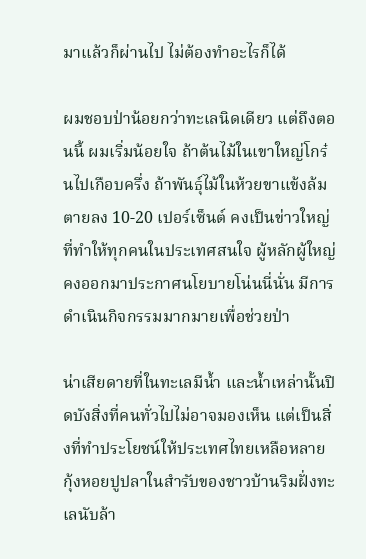มาแล้วก็ผ่านไป ไม่ต้องทำอะไรก็ได้

ผมชอบป่าน้อยกว่าทะเลนิดเดียว แต่ถึงตอนนี้ ผมเริ่มน้อยใจ ถ้าต้นไม้ในเขาใหญ่โกร๋นไปเกือบครึ่ง ถ้าพันธุ์ไม้ในห้วยขาแข้งล้มตายลง 10-20 เปอร์เซ็นต์ คงเป็นข่าวใหญ่ที่ทำให้ทุกคนในประเทศสนใจ ผู้หลักผู้ใหญ่คงออกมาประกาศนโยบายโน่นนี่นั่น มีการดำเนินกิจกรรมมากมายเพื่อช่วยป่า

น่าเสียดายที่ในทะเลมีน้ำ และน้ำเหล่านั้นปิดบังสิ่งที่คนทั่วไปไม่อาจมองเห็น แต่เป็นสิ่งที่ทำประโยชน์ให้ประเทศไทยเหลือหลาย กุ้งหอยปูปลาในสำรับของชาวบ้านริมฝั่งทะเลนับล้า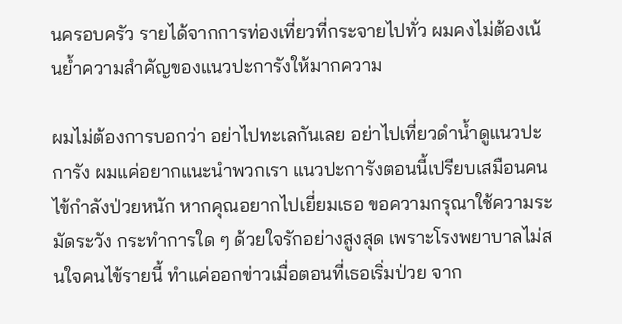นครอบครัว รายได้จากการท่องเที่ยวที่กระจายไปทั่ว ผมคงไม่ต้องเน้นย้ำความสำคัญของแนวปะการังให้มากความ

ผมไม่ต้องการบอกว่า อย่าไปทะเลกันเลย อย่าไปเที่ยวดำน้ำดูแนวปะการัง ผมแค่อยากแนะนำพวกเรา แนวปะการังตอนนี้เปรียบเสมือนคนไข้กำลังป่วยหนัก หากคุณอยากไปเยี่ยมเธอ ขอความกรุณาใช้ความระมัดระวัง กระทำการใด ๆ ด้วยใจรักอย่างสูงสุด เพราะโรงพยาบาลไม่สนใจคนไข้รายนี้ ทำแค่ออกข่าวเมื่อตอนที่เธอเริ่มป่วย จาก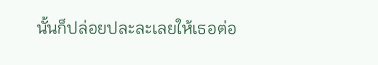นั้นก็ปล่อยปละละเลยให้เธอต่อ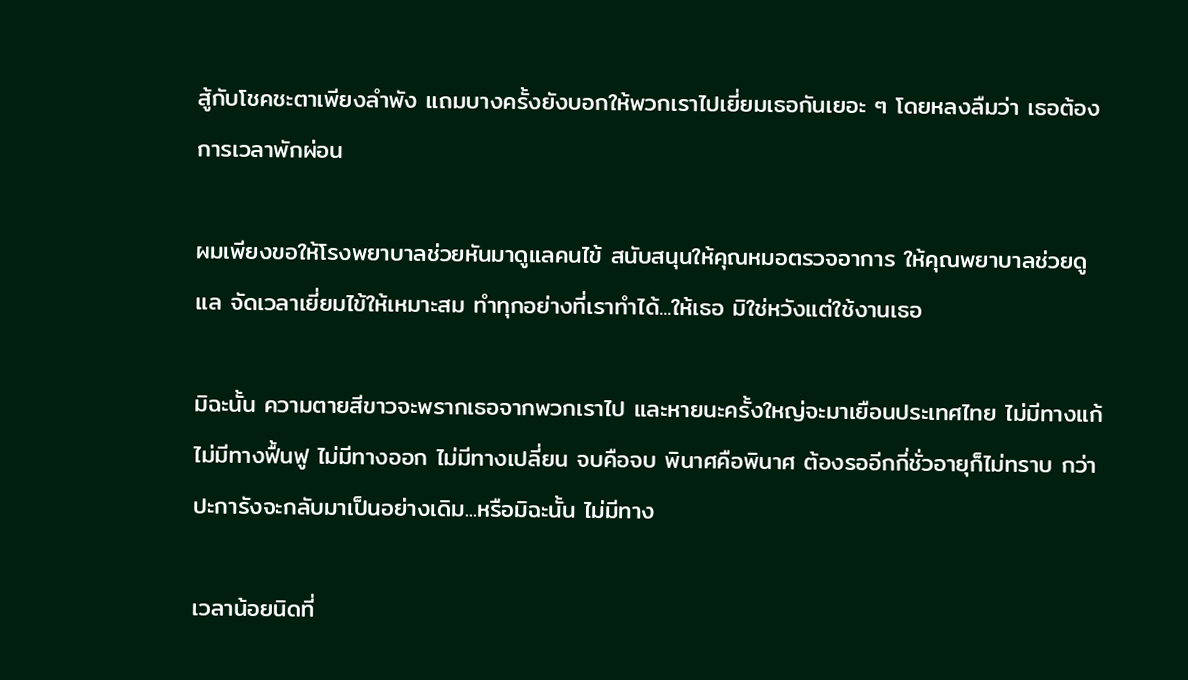สู้กับโชคชะตาเพียงลำพัง แถมบางครั้งยังบอกให้พวกเราไปเยี่ยมเธอกันเยอะ ๆ โดยหลงลืมว่า เธอต้องการเวลาพักผ่อน

ผมเพียงขอให้โรงพยาบาลช่วยหันมาดูแลคนไข้ สนับสนุนให้คุณหมอตรวจอาการ ให้คุณพยาบาลช่วยดูแล จัดเวลาเยี่ยมไข้ให้เหมาะสม ทำทุกอย่างที่เราทำได้...ให้เธอ มิใช่หวังแต่ใช้งานเธอ

มิฉะนั้น ความตายสีขาวจะพรากเธอจากพวกเราไป และหายนะครั้งใหญ่จะมาเยือนประเทศไทย ไม่มีทางแก้ ไม่มีทางฟื้นฟู ไม่มีทางออก ไม่มีทางเปลี่ยน จบคือจบ พินาศคือพินาศ ต้องรออีกกี่ชั่วอายุก็ไม่ทราบ กว่าปะการังจะกลับมาเป็นอย่างเดิม...หรือมิฉะนั้น ไม่มีทาง

เวลาน้อยนิดที่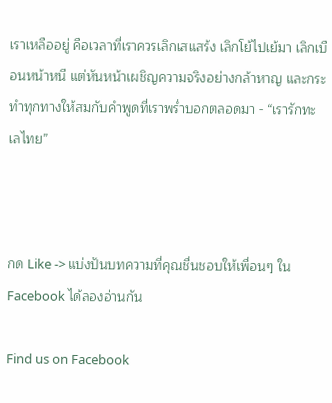เราเหลืออยู่ คือเวลาที่เราควรเลิกเสแสร้ง เลิกโย้ไปเย้มา เลิกเบือนหน้าหนี แต่หันหน้าเผชิญความจริงอย่างกล้าหาญ และกระทำทุกทางให้สมกับคำพูดที่เราพร่ำบอกตลอดมา - “เรารักทะเลไทย”



กด Like -> แบ่งปันบทความที่คุณชื่นชอบให้เพื่อนๆ ใน Facebook ได้ลองอ่านกัน

Find us on Facebook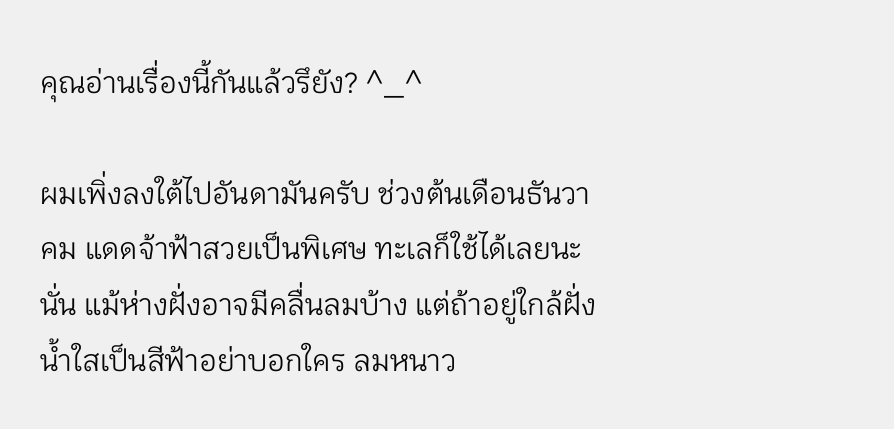คุณอ่านเรื่องนี้กันแล้วรึยัง? ^_^

ผมเพิ่งลงใต้ไปอันดามันครับ ช่วงต้นเดือนธันวาคม แดดจ้าฟ้าสวยเป็นพิเศษ ทะเลก็ใช้ได้เลยนะนั่น แม้ห่างฝั่งอาจมีคลื่นลมบ้าง แต่ถ้าอยู่ใกล้ฝั่ง น้ำใสเป็นสีฟ้าอย่าบอกใคร ลมหนาว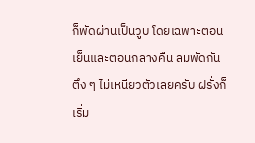ก็พัดผ่านเป็นวูบ โดยเฉพาะตอนเย็นและตอนกลางคืน ลมพัดกันตึง ๆ ไม่เหนียวตัวเลยครับ ฝรั่งก็เริ่ม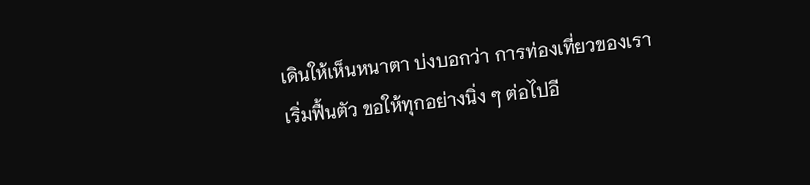เดินให้เห็นหนาตา บ่งบอกว่า การท่องเที่ยวของเราเริ่มฟื้นตัว ขอให้ทุกอย่างนิ่ง ๆ ต่อไปอี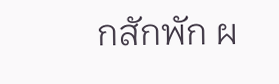กสักพัก ผ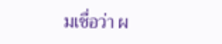มเชื่อว่า ผ